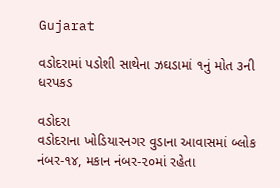Gujarat

વડોદરામાં પડોશી સાથેના ઝઘડામાં ૧નું મોત ૩ની ધરપકડ

વડોદરા
વડોદરાના ખોડિયારનગર વુડાના આવાસમાં બ્લોક નંબર-૧૪, મકાન નંબર-૨૦માં રહેતા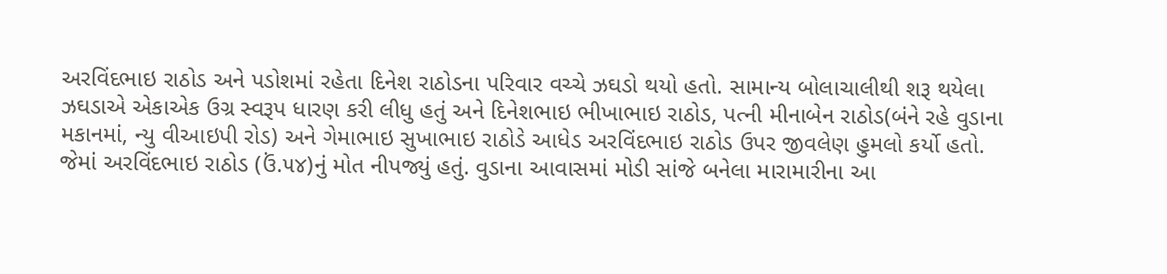અરવિંદભાઇ રાઠોડ અને પડોશમાં રહેતા દિનેશ રાઠોડના પરિવાર વચ્ચે ઝઘડો થયો હતો. સામાન્ય બોલાચાલીથી શરૂ થયેલા ઝઘડાએ એકાએક ઉગ્ર સ્વરૂપ ધારણ કરી લીધુ હતું અને દિનેશભાઇ ભીખાભાઇ રાઠોડ, પત્ની મીનાબેન રાઠોડ(બંને રહે વુડાના મકાનમાં, ન્યુ વીઆઇપી રોડ) અને ગેમાભાઇ સુખાભાઇ રાઠોડે આધેડ અરવિંદભાઇ રાઠોડ ઉપર જીવલેણ હુમલો કર્યો હતો. જેમાં અરવિંદભાઇ રાઠોડ (ઉં.૫૪)નું મોત નીપજ્યું હતું. વુડાના આવાસમાં મોડી સાંજે બનેલા મારામારીના આ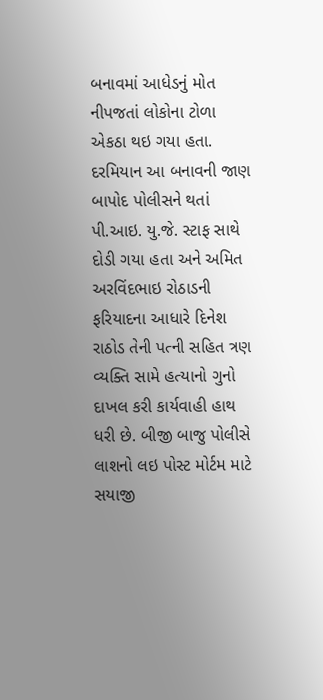બનાવમાં આધેડનું મોત નીપજતાં લોકોના ટોળા એકઠા થઇ ગયા હતા. દરમિયાન આ બનાવની જાણ બાપોદ પોલીસને થતાં પી.આઇ. યુ.જે. સ્ટાફ સાથે દોડી ગયા હતા અને અમિત અરવિંદભાઇ રોઠાડની ફરિયાદના આધારે દિનેશ રાઠોડ તેની પત્ની સહિત ત્રણ વ્યક્તિ સામે હત્યાનો ગુનો દાખલ કરી કાર્યવાહી હાથ ધરી છે. બીજી બાજુ પોલીસે લાશનો લઇ પોસ્ટ મોર્ટમ માટે સયાજી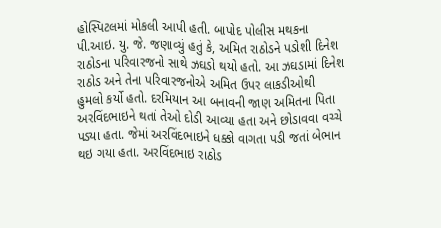હોસ્પિટલમાં મોકલી આપી હતી. બાપોદ પોલીસ મથકના પી.આઇ. યુ. જે. જણાવ્યું હતું કે, અમિત રાઠોડને પડોશી દિનેશ રાઠોડના પરિવારજનો સાથે ઝઘડો થયો હતો. આ ઝઘડામાં દિનેશ રાઠોડ અને તેના પરિવારજનોએ અમિત ઉપર લાકડીઓથી હુમલો કર્યો હતો. દરમિયાન આ બનાવની જાણ અમિતના પિતા અરવિંદભાઇને થતાં તેઓ દોડી આવ્યા હતા અને છોડાવવા વચ્ચે પડ્યા હતા. જેમાં અરવિંદભાઇને ધક્કો વાગતા પડી જતાં બેભાન થઇ ગયા હતા. અરવિંદભાઇ રાઠોડ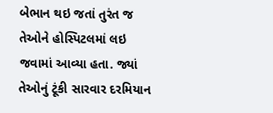બેભાન થઇ જતાં તુરંત જ તેઓને હોસ્પિટલમાં લઇ જવામાં આવ્યા હતા. જ્યાં તેઓનું ટૂંકી સારવાર દરમિયાન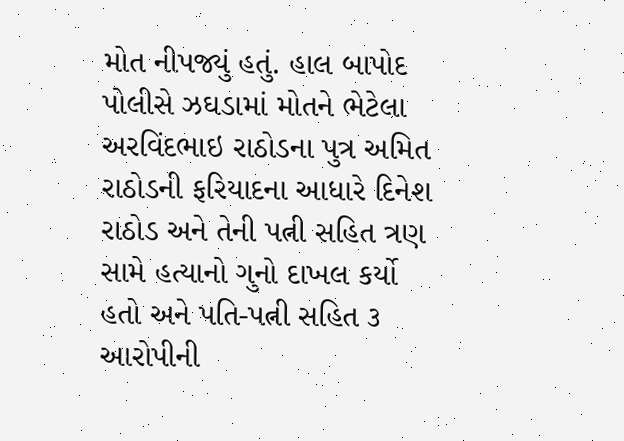મોત નીપજ્યું હતું. હાલ બાપોદ પોલીસે ઝઘડામાં મોતને ભેટેલા અરવિંદભાઇ રાઠોડના પુત્ર અમિત રાઠોડની ફરિયાદના આધારે દિનેશ રાઠોડ અને તેની પત્ની સહિત ત્રણ સામે હત્યાનો ગુનો દાખલ કર્યો હતો અને પતિ-પત્ની સહિત ૩ આરોપીની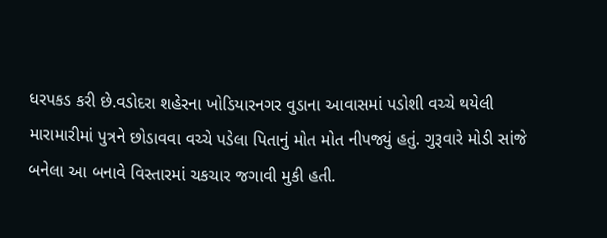ધરપકડ કરી છે.વડોદરા શહેરના ખોડિયારનગર વુડાના આવાસમાં પડોશી વચ્ચે થયેલી મારામારીમાં પુત્રને છોડાવવા વચ્ચે પડેલા પિતાનું મોત મોત નીપજ્યું હતું. ગુરૂવારે મોડી સાંજે બનેલા આ બનાવે વિસ્તારમાં ચકચાર જગાવી મુકી હતી.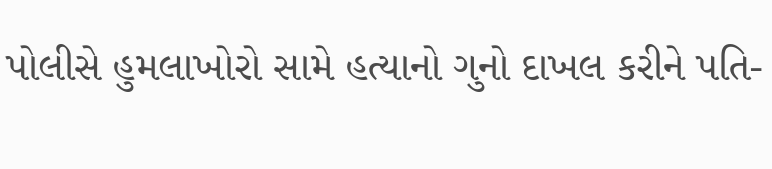પોલીસે હુમલાખોરો સામે હત્યાનો ગુનો દાખલ કરીને પતિ-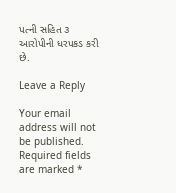પત્ની સહિત ૩ આરોપીની ધરપકડ કરી છે.

Leave a Reply

Your email address will not be published. Required fields are marked *